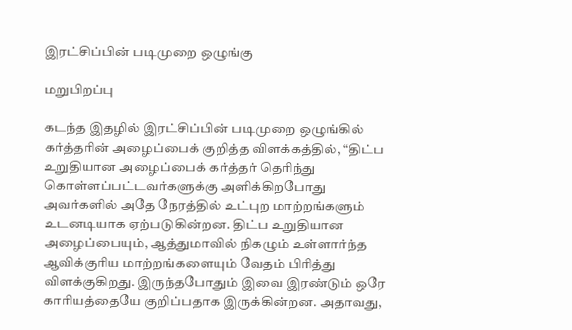இரட்சிப்பின் படிமுறை ஒழுங்கு

மறுபிறப்பு

கடந்த இதழில் இரட்சிப்பின் படிமுறை ஒழுங்கில் கர்த்தரின் அழைப்பைக் குறித்த விளக்கத்தில், “திட்ப உறுதியான அழைப்பைக் கர்த்தர் தெரிந்து கொள்ளப்பட்டவர்களுக்கு அளிக்கிறபோது அவர்களில் அதே நேரத்தில் உட்புற மாற்றங்களும் உடனடியாக ஏற்படுகின்றன. திட்ப உறுதியான அழைப்பையும், ஆத்துமாவில் நிகழும் உள்ளார்ந்த ஆவிக்குரிய மாற்றங்களையும் வேதம் பிரித்து விளக்குகிறது. இருந்தபோதும் இவை இரண்டும் ஒரே காரியத்தையே குறிப்பதாக இருக்கின்றன. அதாவது,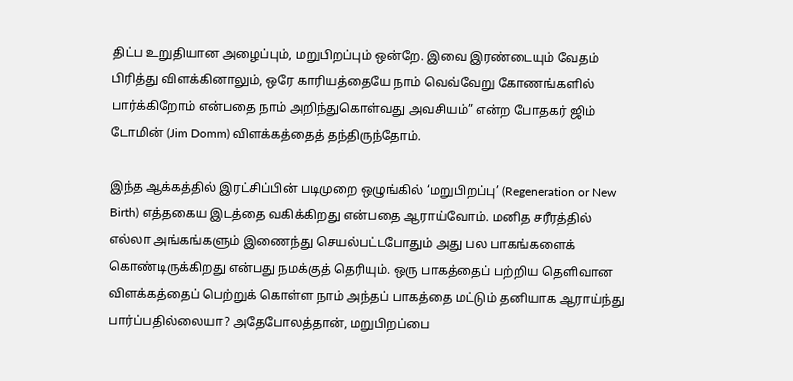திட்ப உறுதியான அழைப்பும், மறுபிறப்பும் ஒன்றே. இவை இரண்டையும் வேதம் பிரித்து விளக்கினாலும், ஒரே காரியத்தையே நாம் வெவ்வேறு கோணங்களில் பார்க்கிறோம் என்பதை நாம் அறிந்துகொள்வது அவசியம்” என்ற போதகர் ஜிம் டோமின் (Jim Domm) விளக்கத்தைத் தந்திருந்தோம்.

இந்த ஆக்கத்தில் இரட்சிப்பின் படிமுறை ஒழுங்கில் ‘மறுபிறப்பு’ (Regeneration or New Birth) எத்தகைய இடத்தை வகிக்கிறது என்பதை ஆராய்வோம். மனித சரீரத்தில் எல்லா அங்கங்களும் இணைந்து செயல்பட்டபோதும் அது பல பாகங்களைக் கொண்டிருக்கிறது என்பது நமக்குத் தெரியும். ஒரு பாகத்தைப் பற்றிய தெளிவான விளக்கத்தைப் பெற்றுக் கொள்ள நாம் அந்தப் பாகத்தை மட்டும் தனியாக ஆராய்ந்து பார்ப்பதில்லையா? அதேபோலத்தான், மறுபிறப்பை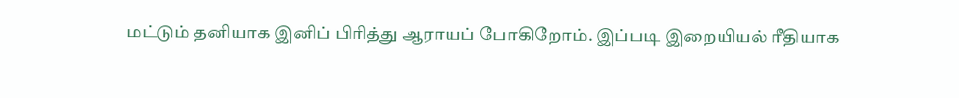மட்டும் தனியாக இனிப் பிரித்து ஆராயப் போகிறோம். இப்படி இறையியல் ரீதியாக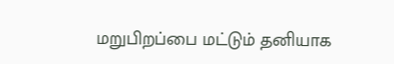மறுபிறப்பை மட்டும் தனியாக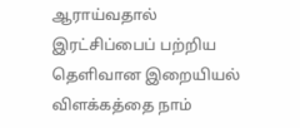ஆராய்வதால் இரட்சிப்பைப் பற்றிய தெளிவான இறையியல் விளக்கத்தை நாம்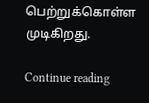பெற்றுக்கொள்ள முடிகிறது.

Continue reading